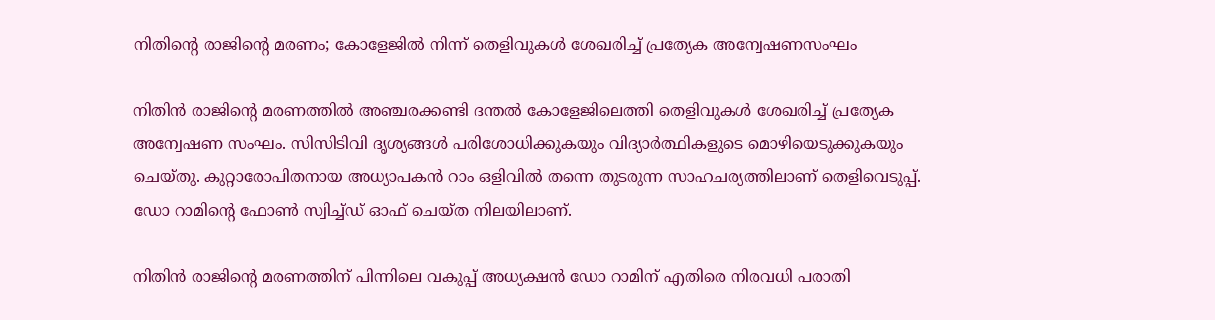നിതിന്റെ രാജിന്റെ മരണം; കോളേജിൽ നിന്ന് തെളിവുകൾ ശേഖരിച്ച് പ്രത്യേക അന്വേഷണസംഘം

നിതിൻ രാജിന്റെ മരണത്തിൽ അഞ്ചരക്കണ്ടി ദന്തൽ കോളേജിലെത്തി തെളിവുകൾ ശേഖരിച്ച് പ്രത്യേക അന്വേഷണ സംഘം. സിസിടിവി ദൃശ്യങ്ങൾ പരിശോധിക്കുകയും വിദ്യാർത്ഥികളുടെ മൊഴിയെടുക്കുകയും ചെയ്തു. കുറ്റാരോപിതനായ അധ്യാപകൻ റാം ഒളിവിൽ തന്നെ തുടരുന്ന സാഹചര്യത്തിലാണ് തെളിവെടുപ്പ്. ഡോ റാമിന്റെ ഫോൺ സ്വിച്ച്ഡ് ഓഫ് ചെയ്ത നിലയിലാണ്.

നിതിൻ രാജിന്റെ മരണത്തിന് പിന്നിലെ വകുപ്പ് അധ്യക്ഷൻ ഡോ റാമിന് എതിരെ നിരവധി പരാതി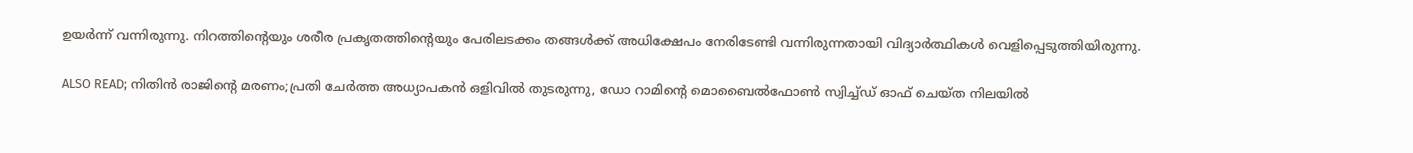ഉയർന്ന് വന്നിരുന്നു. നിറത്തിന്റെയും ശരീര പ്രകൃതത്തിന്റെയും പേരിലടക്കം തങ്ങൾക്ക് അധിക്ഷേപം നേരിടേണ്ടി വന്നിരുന്നതായി വിദ്യാർത്ഥികൾ വെളിപ്പെടുത്തിയിരുന്നു.

ALSO READ; നിതിൻ രാജിന്റെ മരണം;പ്രതി ചേ‌ർത്ത അധ്യാപകൻ ഒളിവിൽ തുടരുന്നു, ഡോ റാമിന്റെ മൊബൈൽഫോൺ സ്വിച്ച്ഡ് ഓഫ് ചെയ്ത നിലയിൽ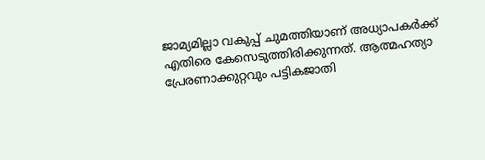ജാമ്യമില്ലാ വകുപ്പ് ചുമത്തിയാണ് അധ്യാപകർക്ക് എതിരെ കേസെടുത്തിരിക്കുന്നത്. ആത്മഹത്യാ പ്രേരണാക്കുറ്റവും പട്ടികജാതി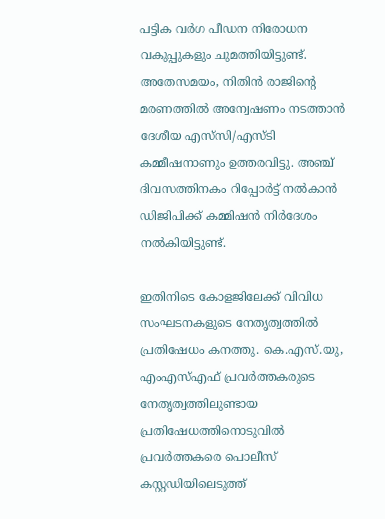പട്ടിക വര്‍ഗ പീഡന നിരോധന വകുപ്പുകളും ചുമത്തിയിട്ടുണ്ട്. അതേസമയം, നിതിന്‍ രാജിന്‍റെ മരണത്തില്‍ അന്വേഷണം നടത്താന്‍ ദേശീയ എസ്‌സി/എസ്‌ടി കമ്മീഷനാണും ഉത്തരവിട്ടു. അഞ്ച് ദിവസത്തിനകം റിപ്പോര്‍ട്ട് നല്‍കാന്‍ ഡിജിപിക്ക് കമ്മിഷന്‍ നിര്‍ദേശം നല്‍കിയിട്ടുണ്ട്.

ഇതിനിടെ കോളജിലേക്ക് വിവിധ സംഘടനകളുടെ നേതൃത്വത്തില്‍ പ്രതിഷേധം കനത്തു. കെ.എസ്.യു, എംഎസ്എഫ് പ്രവര്‍ത്തകരുടെ നേതൃത്വത്തിലുണ്ടായ പ്രതിഷേധത്തിനൊടുവില്‍ പ്രവര്‍ത്തകരെ പൊലീസ് കസ്റ്റഡിയിലെടുത്ത്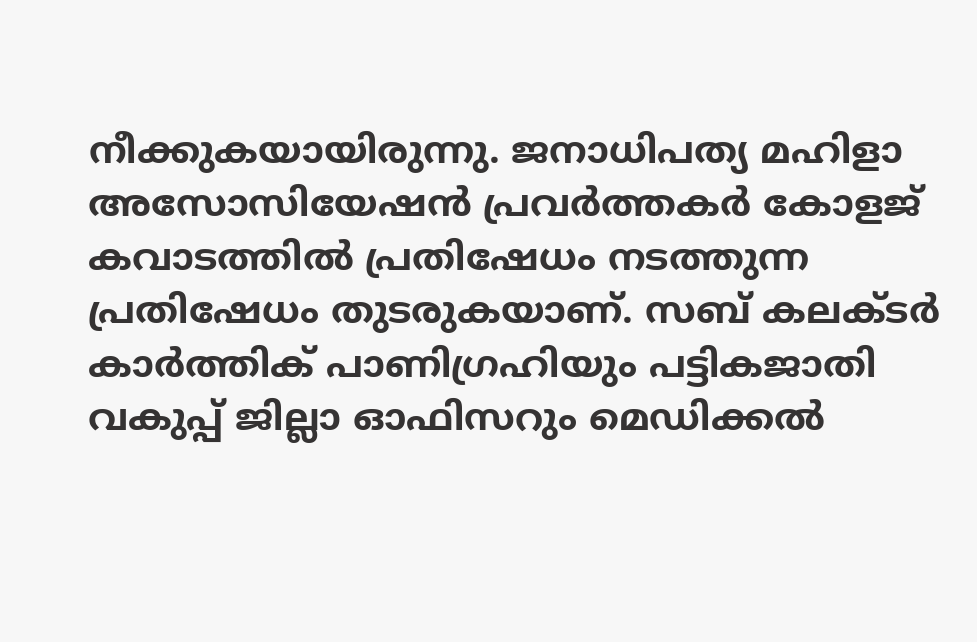നീക്കുകയായിരുന്നു. ജനാധിപത്യ മഹിളാ അസോസിയേഷന്‍ പ്രവര്‍ത്തകര്‍ കോളജ് കവാടത്തില്‍ പ്രതിഷേധം നടത്തുന്ന പ്രതിഷേധം തുടരുകയാണ്. സബ് കലക്ടര്‍ കാര്‍ത്തിക് പാണിഗ്രഹിയും പട്ടികജാതി വകുപ്പ് ജില്ലാ ഓഫിസറും മെഡിക്കല്‍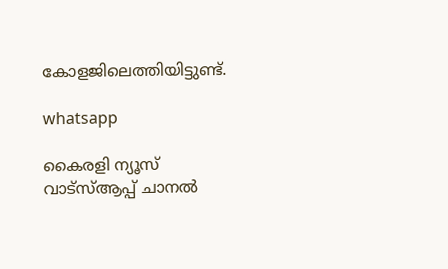കോളജിലെത്തിയിട്ടുണ്ട്.

whatsapp

കൈരളി ന്യൂസ് വാട്‌സ്ആപ്പ് ചാനല്‍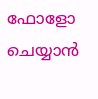ഫോളോ ചെയ്യാന്‍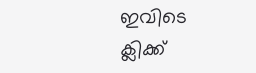ഇവിടെ ക്ലിക്ക്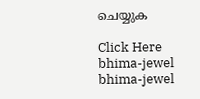ചെയ്യുക

Click Here
bhima-jewel
bhima-jewel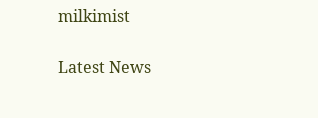milkimist

Latest News